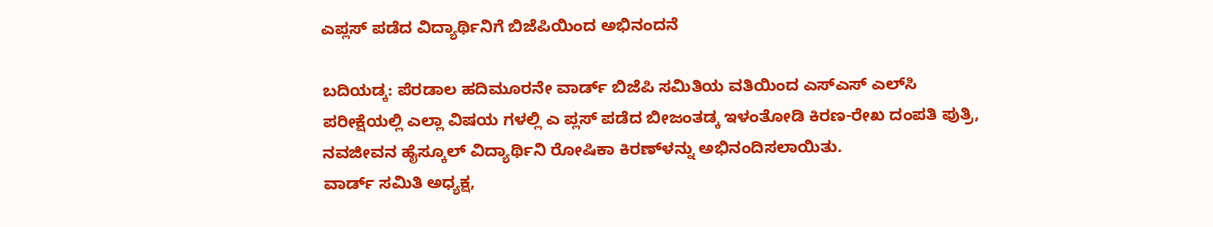ಎಪ್ಲಸ್ ಪಡೆದ ವಿದ್ಯಾರ್ಥಿನಿಗೆ ಬಿಜೆಪಿಯಿಂದ ಅಭಿನಂದನೆ

ಬದಿಯಡ್ಕ: ಪೆರಡಾಲ ಹದಿಮೂರನೇ ವಾರ್ಡ್ ಬಿಜೆಪಿ ಸಮಿತಿಯ ವತಿಯಿಂದ ಎಸ್‌ಎಸ್ ಎಲ್‌ಸಿ ಪರೀಕ್ಷೆಯಲ್ಲಿ ಎಲ್ಲಾ ವಿಷಯ ಗಳಲ್ಲಿ ಎ ಪ್ಲಸ್ ಪಡೆದ ಬೀಜಂತಡ್ಕ ಇಳಂತೋಡಿ ಕಿರಣ-ರೇಖ ದಂಪತಿ ಪುತ್ರಿ, ನವಜೀವನ ಹೈಸ್ಕೂಲ್ ವಿದ್ಯಾರ್ಥಿನಿ ರೋಷಿಕಾ ಕಿರಣ್‌ಳನ್ನು ಅಭಿನಂದಿಸಲಾಯಿತು.
ವಾರ್ಡ್ ಸಮಿತಿ ಅಧ್ಯಕ್ಷ,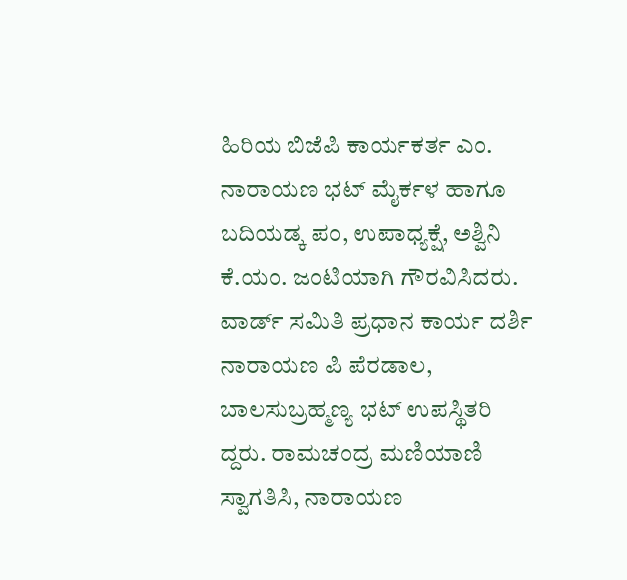ಹಿರಿಯ ಬಿಜೆಪಿ ಕಾರ್ಯಕರ್ತ ಎಂ. ನಾರಾಯಣ ಭಟ್ ಮೈರ್ಕಳ ಹಾಗೂ ಬದಿಯಡ್ಕ ಪಂ, ಉಪಾಧ್ಯಕ್ಷೆ, ಅಶ್ವಿನಿ ಕೆ.ಯಂ. ಜಂಟಿಯಾಗಿ ಗೌರವಿಸಿದರು. ವಾರ್ಡ್ ಸಮಿತಿ ಪ್ರಧಾನ ಕಾರ್ಯ ದರ್ಶಿ ನಾರಾಯಣ ಪಿ ಪೆರಡಾಲ, ಬಾಲಸುಬ್ರಹ್ಮಣ್ಯ ಭಟ್ ಉಪಸ್ಥಿತರಿ ದ್ದರು. ರಾಮಚಂದ್ರ ಮಣಿಯಾಣಿ ಸ್ವಾಗತಿಸಿ, ನಾರಾಯಣ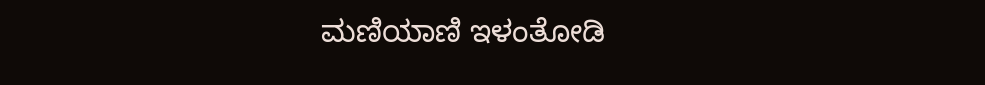ಮಣಿಯಾಣಿ ಇಳಂತೋಡಿ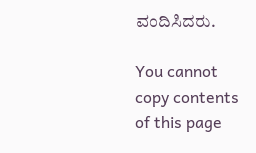ವಂದಿಸಿದರು.

You cannot copy contents of this page